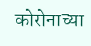कोरोनाच्या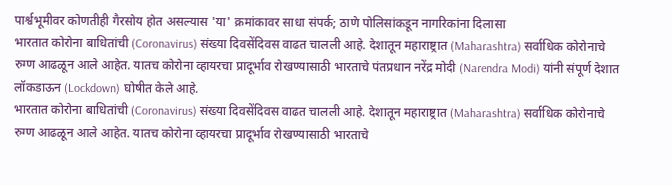पार्श्वभूमीवर कोणतीही गैरसोय होत असल्यास 'या' क्रमांकावर साधा संपर्क; ठाणे पोलिसांकडून नागरिकांना दिलासा
भारतात कोरोना बाधितांची (Coronavirus) संख्या दिवसेंदिवस वाढत चालली आहे. देशातून महाराष्ट्रात (Maharashtra) सर्वाधिक कोरोनाचे रुग्ण आढळून आले आहेत. यातच कोरोना व्हायरचा प्रादूर्भाव रोखण्यासाठी भारताचे पंतप्रधान नरेंद्र मोदी (Narendra Modi) यांनी संपूर्ण देशात लॉकडाऊन (Lockdown) घोषीत केले आहे.
भारतात कोरोना बाधितांची (Coronavirus) संख्या दिवसेंदिवस वाढत चालली आहे. देशातून महाराष्ट्रात (Maharashtra) सर्वाधिक कोरोनाचे रुग्ण आढळून आले आहेत. यातच कोरोना व्हायरचा प्रादूर्भाव रोखण्यासाठी भारताचे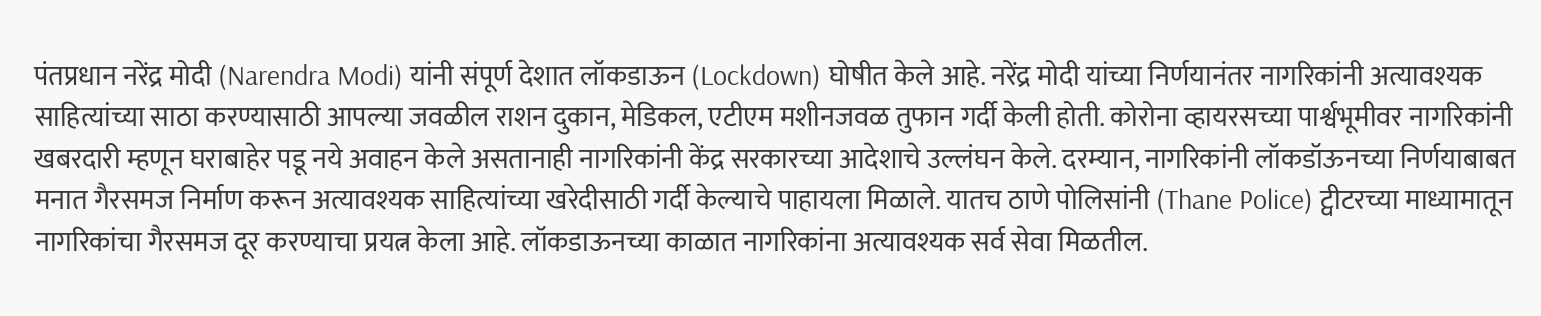पंतप्रधान नरेंद्र मोदी (Narendra Modi) यांनी संपूर्ण देशात लॉकडाऊन (Lockdown) घोषीत केले आहे. नरेंद्र मोदी यांच्या निर्णयानंतर नागरिकांनी अत्यावश्यक साहित्यांच्या साठा करण्यासाठी आपल्या जवळील राशन दुकान, मेडिकल, एटीएम मशीनजवळ तुफान गर्दी केली होती. कोरोना व्हायरसच्या पार्श्वभूमीवर नागरिकांनी खबरदारी म्हणून घराबाहेर पडू नये अवाहन केले असतानाही नागरिकांनी केंद्र सरकारच्या आदेशाचे उल्लंघन केले. दरम्यान, नागरिकांनी लॉकडॉऊनच्या निर्णयाबाबत मनात गैरसमज निर्माण करून अत्यावश्यक साहित्यांच्या खरेदीसाठी गर्दी केल्याचे पाहायला मिळाले. यातच ठाणे पोलिसांनी (Thane Police) ट्वीटरच्या माध्यामातून नागरिकांचा गैरसमज दूर करण्याचा प्रयत्न केला आहे. लॉकडाऊनच्या काळात नागरिकांना अत्यावश्यक सर्व सेवा मिळतील.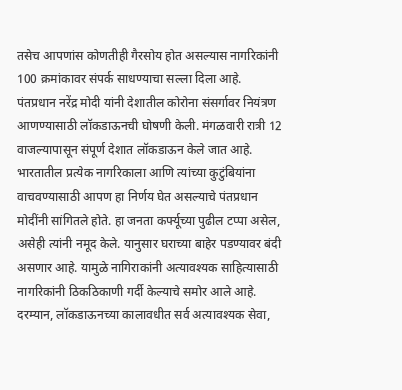तसेच आपणांस कोणतीही गैरसोय होत असल्यास नागरिकांनी 100 क्रमांकावर संपर्क साधण्याचा सल्ला दिला आहे.
पंतप्रधान नरेंद्र मोदी यांनी देशातील कोरोना संसर्गावर नियंत्रण आणण्यासाठी लॉकडाऊनची घोषणी केली. मंगळवारी रात्री 12 वाजल्यापासून संपूर्ण देशात लॉकडाऊन केले जात आहे. भारतातील प्रत्येक नागरिकाला आणि त्यांच्या कुटुंबियांना वाचवण्यासाठी आपण हा निर्णय घेत असल्याचे पंतप्रधान मोदींनी सांगितले होते. हा जनता कर्फ्यूच्या पुढील टप्पा असेल, असेही त्यांनी नमूद केले. यानुसार घराच्या बाहेर पडण्यावर बंदी असणार आहे. यामुळे नागिराकांनी अत्यावश्यक साहित्यासाठी नागरिकांनी ठिकठिकाणी गर्दी केल्याचे समोर आले आहे. दरम्यान, लॉकडाऊनच्या कालावधीत सर्व अत्यावश्यक सेवा,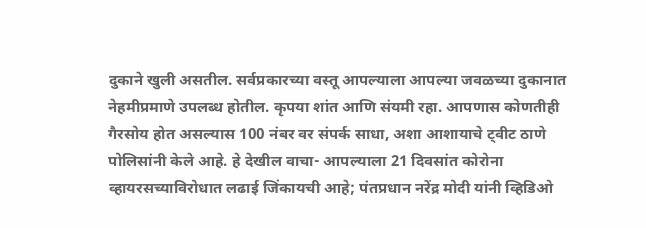दुकाने खुली असतील. सर्वप्रकारच्या वस्तू आपल्याला आपल्या जवळच्या दुकानात नेहमीप्रमाणे उपलब्ध होतील. कृपया शांत आणि संयमी रहा. आपणास कोणतीही गैरसोय होत असल्यास 100 नंबर वर संपर्क साधा, अशा आशायाचे ट्वीट ठाणे पोलिसांनी केले आहे. हे देखील वाचा- आपल्याला 21 दिवसांत कोरोना व्हायरसच्याविरोधात लढाई जिंकायची आहे; पंतप्रधान नरेंद्र मोदी यांनी व्हिडिओ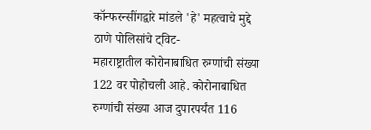कॉन्फरन्सींगद्वारे मांडले 'हे' महत्वाचे मुद्दे
ठाणे पोलिसांचे ट्विट-
महाराष्ट्रातील कोरोनाबाधित रुग्णांची संख्या 122 वर पोहोचली आहे. कोरोनाबाधित रुग्णांची संख्या आज दुपारपर्यंत 116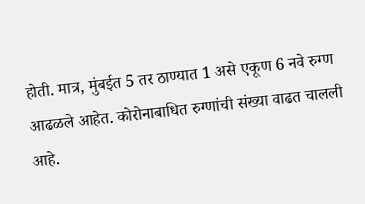होती. मात्र, मुंबईत 5 तर ठाण्यात 1 असे एकूण 6 नवे रुग्ण आढळले आहेत. कोरोनाबाधित रुग्णांची संख्या वाढत चालली आहे.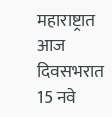महाराष्ट्रात आज दिवसभरात 15 नवे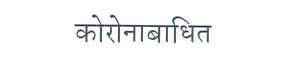कोरोनाबाधित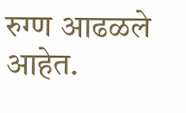रुग्ण आढळले आहेत.